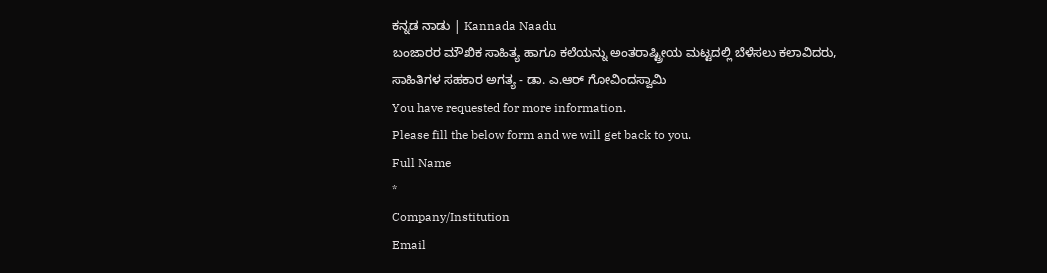ಕನ್ನಡ ನಾಡು | Kannada Naadu
ಬಂಜಾರರ ಮೌಖಿಕ ಸಾಹಿತ್ಯ ಹಾಗೂ ಕಲೆಯನ್ನು ಅಂತರಾಷ್ಟ್ರೀಯ ಮಟ್ಟದಲ್ಲಿ ಬೆಳೆಸಲು ಕಲಾವಿದರು, ಸಾಹಿತಿಗಳ ಸಹಕಾರ ಅಗತ್ಯ - ಡಾ. ಎ.ಆರ್ ಗೋವಿಂದಸ್ವಾಮಿ
You have requested for more information.
Please fill the below form and we will get back to you.
Full Name
*
Company/Institution
Email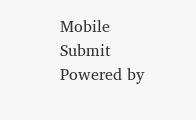Mobile
Submit
Powered by